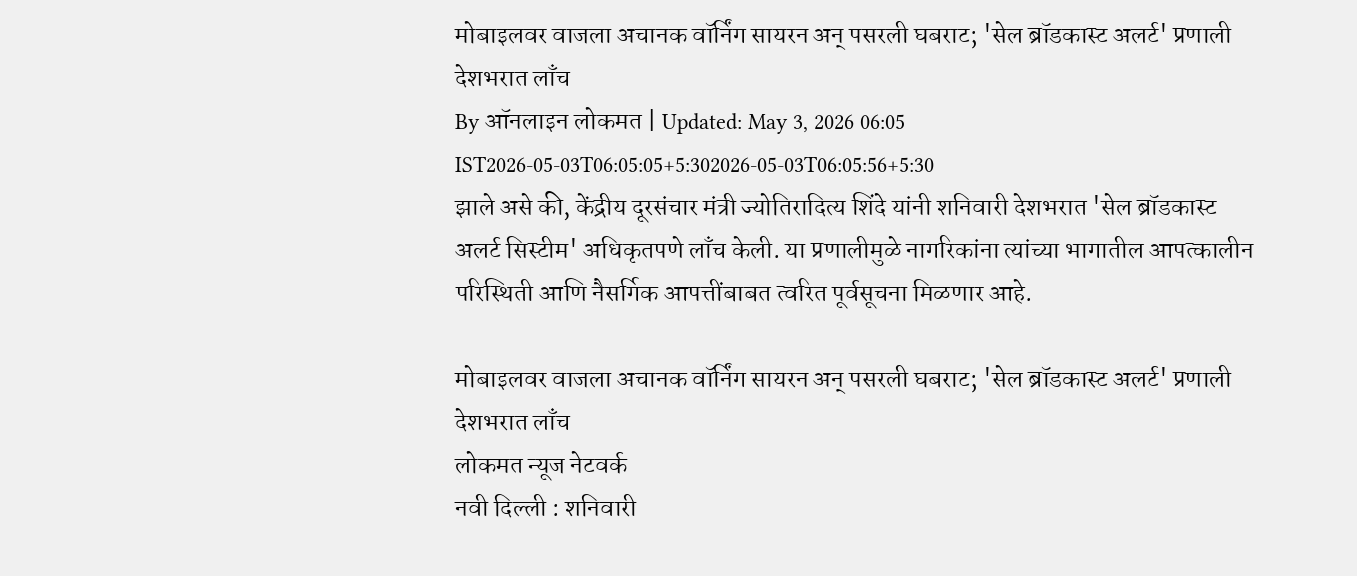मोबाइलवर वाजला अचानक वॉर्निंग सायरन अन् पसरली घबराट; 'सेल ब्रॉडकास्ट अलर्ट' प्रणाली देशभरात लाँच
By ऑनलाइन लोकमत | Updated: May 3, 2026 06:05 IST2026-05-03T06:05:05+5:302026-05-03T06:05:56+5:30
झाले असे की, केंद्रीय दूरसंचार मंत्री ज्योतिरादित्य शिंदे यांनी शनिवारी देशभरात 'सेल ब्रॉडकास्ट अलर्ट सिस्टीम' अधिकृतपणे लाँच केली. या प्रणालीमुळे नागरिकांना त्यांच्या भागातील आपत्कालीन परिस्थिती आणि नैसर्गिक आपत्तींबाबत त्वरित पूर्वसूचना मिळणार आहे.

मोबाइलवर वाजला अचानक वॉर्निंग सायरन अन् पसरली घबराट; 'सेल ब्रॉडकास्ट अलर्ट' प्रणाली देशभरात लाँच
लोकमत न्यूज नेटवर्क
नवी दिल्ली : शनिवारी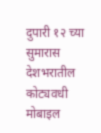दुपारी १२ च्या सुमारास देशभरातील कोट्यवधी मोबाइल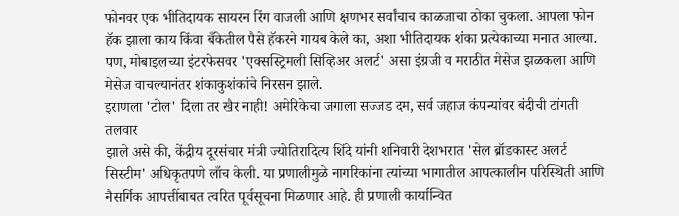फोनवर एक भीतिदायक सायरन रिंग वाजली आणि क्षणभर सर्वांचाच काळजाचा ठोका चुकला. आपला फोन हॅक झाला काय किंवा बँकेतील पैसे हॅकरने गायब केले का, अशा भीतिदायक शंका प्रत्येकाच्या मनात आल्या. पण, मोबाइलच्या इंटरफेसवर 'एक्सस्ट्रिमली सिव्हिअर अलर्ट' असा इंग्रजी व मराठीत मेसेज झळकला आणि मेसेज वाचल्यानंतर शंकाकुशंकांचे निरसन झाले.
इराणला 'टोल' दिला तर खैर नाही! अमेरिकेचा जगाला सज्जड दम, सर्व जहाज कंपन्यांवर बंदीची टांगती तलवार
झाले असे की, केंद्रीय दूरसंचार मंत्री ज्योतिरादित्य शिंदे यांनी शनिवारी देशभरात 'सेल ब्रॉडकास्ट अलर्ट सिस्टीम' अधिकृतपणे लाँच केली. या प्रणालीमुळे नागरिकांना त्यांच्या भागातील आपत्कालीन परिस्थिती आणि नैसर्गिक आपत्तींबाबत त्वरित पूर्वसूचना मिळणार आहे. ही प्रणाली कार्यान्वित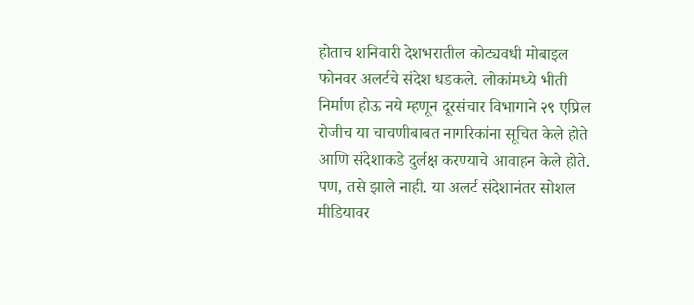होताच शनिवारी देशभरातील कोट्यवधी मोबाइल फोनवर अलर्टचे संदेश धडकले. लोकांमध्ये भीती निर्माण होऊ नये म्हणून दूरसंचार विभागाने २९ एप्रिल रोजीच या चाचणीबाबत नागरिकांना सूचित केले होते आणि संदेशाकडे दुर्लक्ष करण्याचे आवाहन केले होते. पण, तसे झाले नाही. या अलर्ट संदेशानंतर सोशल मीडियावर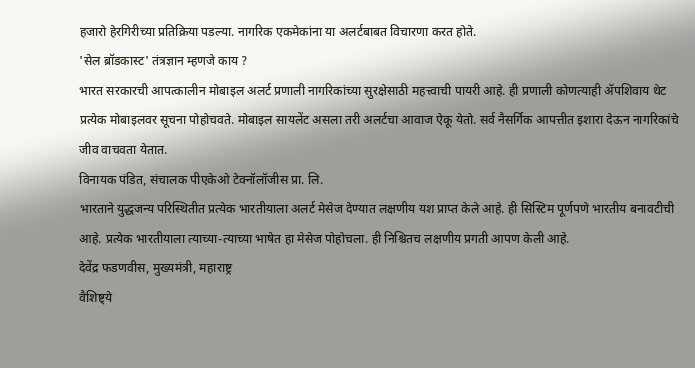हजारो हेरगिरीच्या प्रतिक्रिया पडल्या. नागरिक एकमेकांना या अलर्टबाबत विचारणा करत होते.
'सेल ब्रॉडकास्ट' तंत्रज्ञान म्हणजे काय ?
भारत सरकारची आपत्कालीन मोबाइल अलर्ट प्रणाली नागरिकांच्या सुरक्षेसाठी महत्त्वाची पायरी आहे. ही प्रणाली कोणत्याही ॲपशिवाय थेट प्रत्येक मोबाइलवर सूचना पोहोचवते. मोबाइल सायलेंट असला तरी अलर्टचा आवाज ऐकू येतो. सर्व नैसर्गिक आपत्तीत इशारा देऊन नागरिकांचे जीव वाचवता येतात.
विनायक पंडित, संचालक पीएकेओ टेक्नॉलॉजीस प्रा. लि.
भारताने युद्धजन्य परिस्थितीत प्रत्येक भारतीयाला अलर्ट मेसेज देण्यात लक्षणीय यश प्राप्त केले आहे. ही सिस्टिम पूर्णपणे भारतीय बनावटीची आहे. प्रत्येक भारतीयाला त्याच्या-त्याच्या भाषेत हा मेसेज पोहोचला. ही निश्चितच लक्षणीय प्रगती आपण केली आहे.
देवेंद्र फडणवीस, मुख्यमंत्री, महाराष्ट्र
वैशिष्ट्ये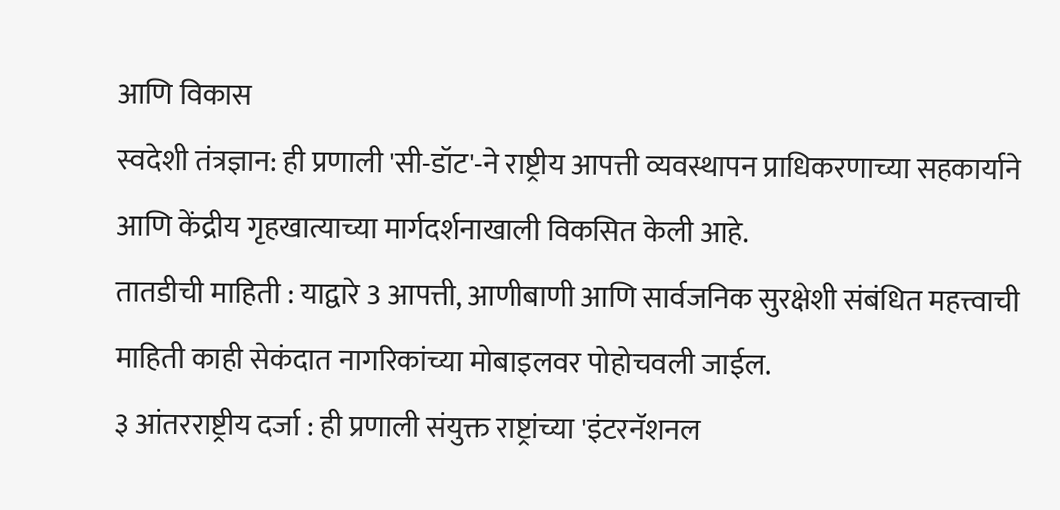आणि विकास
स्वदेशी तंत्रज्ञान: ही प्रणाली 'सी-डॉट'-ने राष्ट्रीय आपत्ती व्यवस्थापन प्राधिकरणाच्या सहकार्याने आणि केंद्रीय गृहखात्याच्या मार्गदर्शनाखाली विकसित केली आहे.
तातडीची माहिती : याद्वारे 3 आपत्ती, आणीबाणी आणि सार्वजनिक सुरक्षेशी संबंधित महत्त्वाची माहिती काही सेकंदात नागरिकांच्या मोबाइलवर पोहोचवली जाईल.
३ आंतरराष्ट्रीय दर्जा : ही प्रणाली संयुक्त राष्ट्रांच्या 'इंटरनॅशनल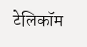टेलिकॉम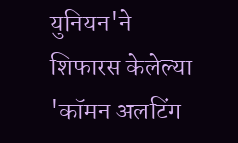युनियन'ने शिफारस केलेल्या 'कॉमन अलटिंग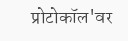प्रोटोकॉल'वर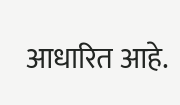आधारित आहे.